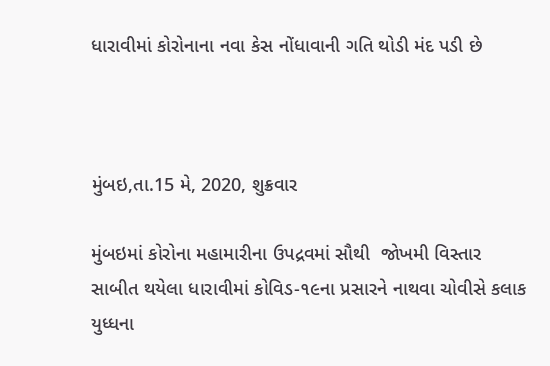ધારાવીમાં કોરોનાના નવા કેસ નોંધાવાની ગતિ થોડી મંદ પડી છે



મુંબઇ,તા.15 મે, 2020, શુક્રવાર

મુંબઇમાં કોરોના મહામારીના ઉપદ્રવમાં સૌથી  જોખમી વિસ્તાર સાબીત થયેલા ધારાવીમાં કોવિડ-૧૯ના પ્રસારને નાથવા ચોવીસે કલાક યુધ્ધના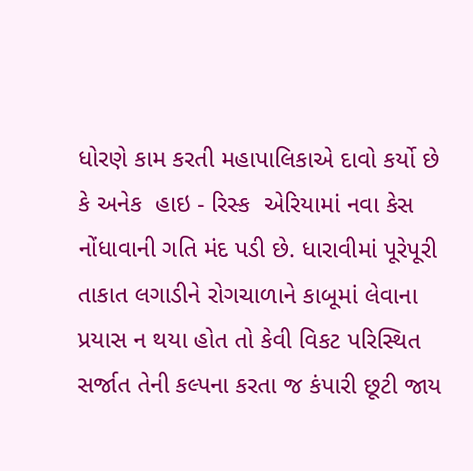ધોરણે કામ કરતી મહાપાલિકાએ દાવો કર્યો છે કે અનેક  હાઇ - રિસ્ક  એરિયામાં નવા કેસ નોંધાવાની ગતિ મંદ પડી છે. ધારાવીમાં પૂરેપૂરી તાકાત લગાડીને રોગચાળાને કાબૂમાં લેવાના પ્રયાસ ન થયા હોત તો કેવી વિકટ પરિસ્થિત સર્જાત તેની કલ્પના કરતા જ કંપારી છૂટી જાય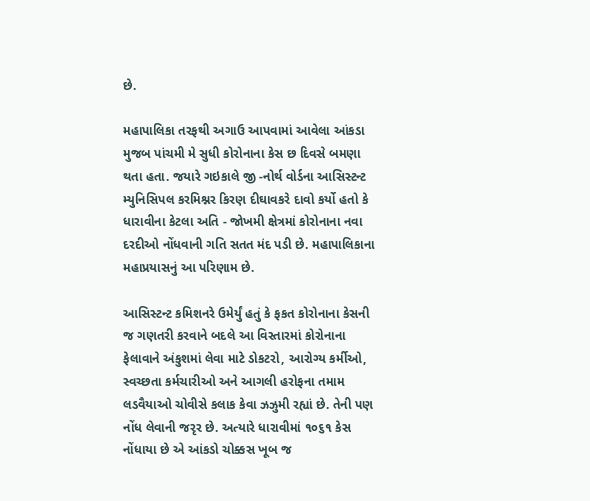છે.

મહાપાલિકા તરફથી અગાઉ આપવામાં આવેલા આંકડા મુજબ પાંચમી મે સુધી કોરોનાના કેસ છ દિવસે બમણા થતા હતા. જયારે ગઇકાલે જી -નોર્થ વોર્ડના આસિસ્ટન્ટ મ્યુનિસિપલ કરમિશ્નર કિરણ દીઘાવકરે દાવો કર્યો હતો કે ધારાવીના કેટલા અતિ - જોખમી ક્ષેત્રમાં કોરોનાના નવા દરદીઓ નોંધવાની ગતિ સતત મંદ પડી છે. મહાપાલિકાના મહાપ્રયાસનું આ પરિણામ છે.

આસિસ્ટન્ટ કમિશનરે ઉમેર્યું હતું કે ફકત કોરોનાના કેસની જ ગણતરી કરવાને બદલે આ વિસ્તારમાં કોરોનાના ફેલાવાને અંકુશમાં લેવા માટે ડોકટરો, આરોગ્ય કર્મીઓ, સ્વચ્છતા કર્મચારીઓ અને આગલી હરોફના તમામ લડવૈયાઓ ચોવીસે કલાક કેવા ઝઝુમી રહ્યાં છે. તેની પણ નોંધ લેવાની જરૃર છે. અત્યારે ધારાવીમાં ૧૦૬૧ કેસ નોંધાયા છે એ આંકડો ચોક્કસ ખૂબ જ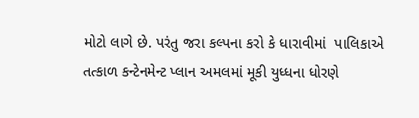મોટો લાગે છે. પરંતુ જરા કલ્પના કરો કે ધારાવીમાં  પાલિકાએ તત્કાળ કન્ટેનમેન્ટ પ્લાન અમલમાં મૂકી યુધ્ધના ધોરણે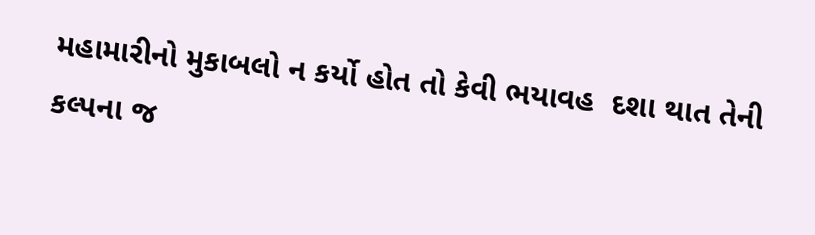મહામારીનો મુકાબલો ન કર્યો હોત તો કેવી ભયાવહ  દશા થાત તેની કલ્પના જ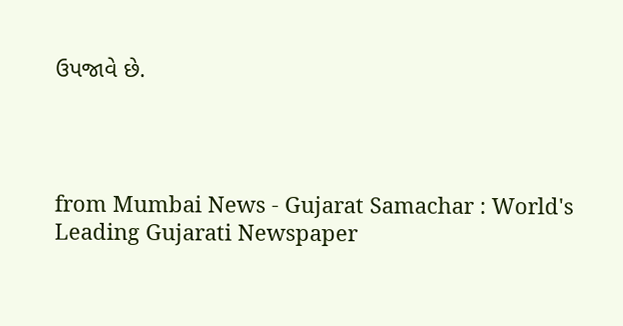ઉપજાવે છે.




from Mumbai News - Gujarat Samachar : World's Leading Gujarati Newspaper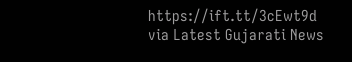https://ift.tt/3cEwt9d
via Latest Gujarati News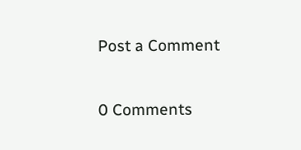Post a Comment

0 Comments